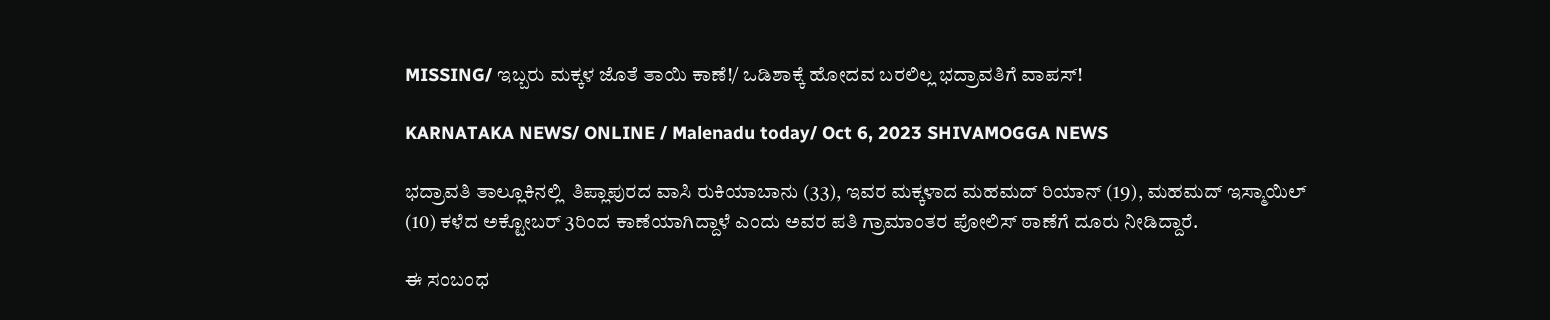MISSING/ ಇಬ್ಬರು ಮಕ್ಕಳ ಜೊತೆ ತಾಯಿ ಕಾಣೆ!/ ಒಡಿಶಾಕ್ಕೆ ಹೋದವ ಬರಲಿಲ್ಲ ಭದ್ರಾವತಿಗೆ ವಾಪಸ್!

KARNATAKA NEWS/ ONLINE / Malenadu today/ Oct 6, 2023 SHIVAMOGGA NEWS

ಭದ್ರಾವತಿ ತಾಲ್ಲೂಕಿನಲ್ಲಿ  ತಿಪ್ಲಾಪುರದ ವಾಸಿ ರುಕಿಯಾಬಾನು (33), ಇವರ ಮಕ್ಕಳಾದ ಮಹಮದ್ ರಿಯಾನ್ (19), ಮಹಮದ್ ಇಸ್ಮಾಯಿಲ್ (10) ಕಳೆದ ಅಕ್ಟೋಬರ್ 3ರಿಂದ ಕಾಣೆಯಾಗಿದ್ದಾಳೆ ಎಂದು ಅವರ ಪತಿ ಗ್ರಾಮಾಂತರ ಪೋಲಿಸ್ ಠಾಣೆಗೆ ದೂರು ನೀಡಿದ್ದಾರೆ.

ಈ ಸಂಬಂಧ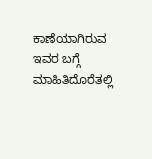ಕಾಣೆಯಾಗಿರುವ ಇವರ ಬಗ್ಗೆ ಮಾಹಿತಿದೊರೆತಲ್ಲಿ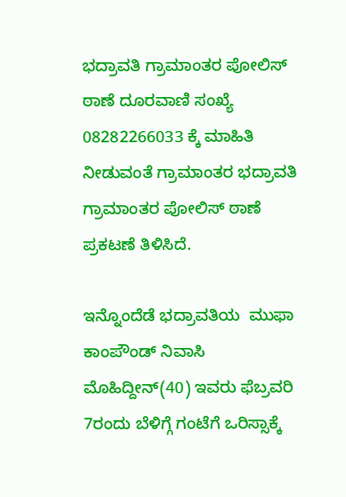ಭದ್ರಾವತಿ ಗ್ರಾಮಾಂತರ ಪೋಲಿಸ್ ಠಾಣೆ ದೂರವಾಣಿ ಸಂಖ್ಯೆ 08282266033 ಕ್ಕೆ ಮಾಹಿತಿ ನೀಡುವಂತೆ ಗ್ರಾಮಾಂತರ ಭದ್ರಾವತಿ ಗ್ರಾಮಾಂತರ ಪೋಲಿಸ್ ಠಾಣೆ ಪ್ರಕಟಣೆ ತಿಳಿಸಿದೆ.

ಇನ್ನೊಂದೆಡೆ ಭದ್ರಾವತಿಯ  ಮುಫಾ ಕಾಂಪೌಂಡ್ ನಿವಾಸಿ ಮೊಹಿದ್ದೀನ್(40) ಇವರು ಫೆಬ್ರವರಿ 7ರಂದು ಬೆಳಿಗ್ಗೆ ಗಂಟೆಗೆ ಒರಿಸ್ಸಾಕ್ಕೆ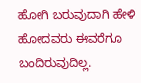ಹೋಗಿ ಬರುವುದಾಗಿ ಹೇಳಿ ಹೋದವರು ಈವರೆಗೂ ಬಂದಿರುವುದಿಲ್ಲ.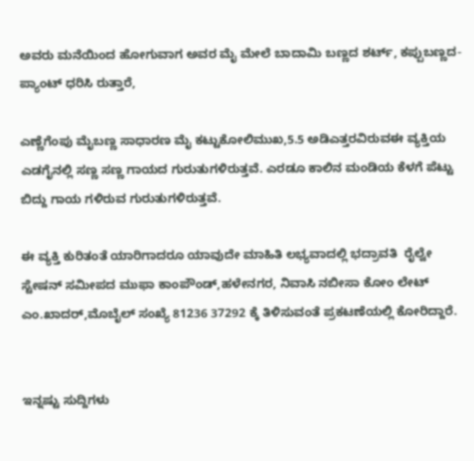ಅವರು ಮನೆಯಿಂದ ಹೋಗುವಾಗ ಅವರ ಮೈ ಮೇಲೆ ಬಾದಾಮಿ ಬಣ್ಣದ ಶರ್ಟ್, ಕಪ್ಪುಬಣ್ಣದ-ಪ್ಯಾಂಟ್ ಧರಿಸಿ ರುತ್ತಾರೆ,

ಎಣ್ಣೆಗೆಂಪು ಮೈಬಣ್ಣ ಸಾಧಾರಣ ಮೈ ಕಟ್ಟುಕೋಲಿಮುಖ,5.5 ಅಡಿಎತ್ತರವಿರುವಈ ವ್ಯಕ್ತಿಯ ಎಡಗೈನಲ್ಲಿ ಸಣ್ಣ ಸಣ್ಣ ಗಾಯದ ಗುರುತುಗಳಿರುತ್ತವೆ. ಎರಡೂ ಕಾಲಿನ ಮಂಡಿಯ ಕೆಳಗೆ ಪೆಟ್ಟು ಬಿದ್ದು ಗಾಯ ಗಳಿರುವ ಗುರುತುಗಳಿರುತ್ತವೆ.

ಈ ವ್ಯಕ್ತಿ ಕುರಿತಂತೆ ಯಾರಿಗಾದರೂ ಯಾವುದೇ ಮಾಹಿತಿ ಲಭ್ಯವಾದಲ್ಲಿ ಭದ್ರಾವತಿ  ರೈಲ್ವೇ ಸ್ಟೇಷನ್ ಸಮೀಪದ ಮುಫಾ ಕಾಂಪೌಂಡ್,ಹಳೇನಗರ, ನಿವಾಸಿ ನಬೀಸಾ ಕೋಂ ಲೇಟ್ ಎಂ.ಖಾದರ್,ಮೊಬೈಲ್ ಸಂಖ್ಯೆ 81236 37292 ಕ್ಕೆ ತಿಳಿಸುವಂತೆ ಪ್ರಕಟಣೆಯಲ್ಲಿ ಕೋರಿದ್ದಾರೆ.


ಇನ್ನಷ್ಟು ಸುದ್ದಿಗಳು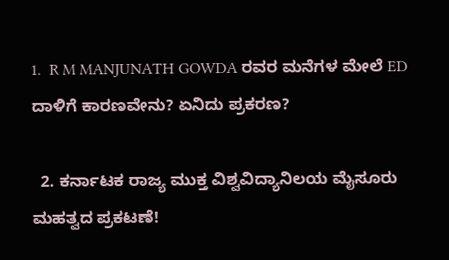1.  R M MANJUNATH GOWDA ರವರ ಮನೆಗಳ ಮೇಲೆ ED ದಾಳಿಗೆ ಕಾರಣವೇನು? ಏನಿದು ಪ್ರಕರಣ?

  2. ಕರ್ನಾಟಕ ರಾಜ್ಯ ಮುಕ್ತ ವಿಶ್ವವಿದ್ಯಾನಿಲಯ ಮೈಸೂರು ಮಹತ್ವದ ಪ್ರಕಟಣೆ!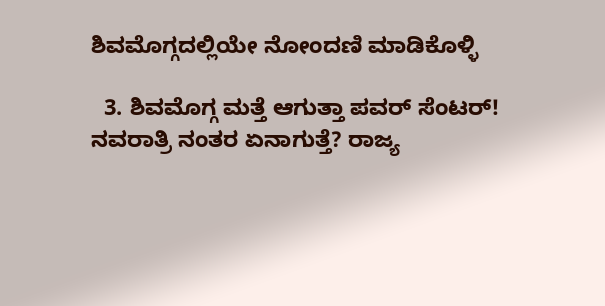ಶಿವಮೊಗ್ಗದಲ್ಲಿಯೇ ನೋಂದಣಿ ಮಾಡಿಕೊಳ್ಳಿ

  3. ಶಿವಮೊಗ್ಗ ಮತ್ತೆ ಆಗುತ್ತಾ ಪವರ್ ಸೆಂಟರ್! ನವರಾತ್ರಿ ನಂತರ ಏನಾಗುತ್ತೆ? ರಾಜ್ಯ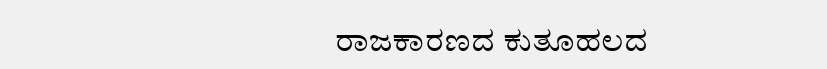ರಾಜಕಾರಣದ ಕುತೂಹಲದ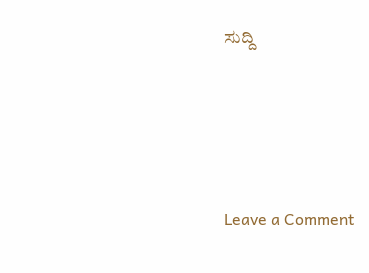ಸುದ್ದಿ




Leave a Comment